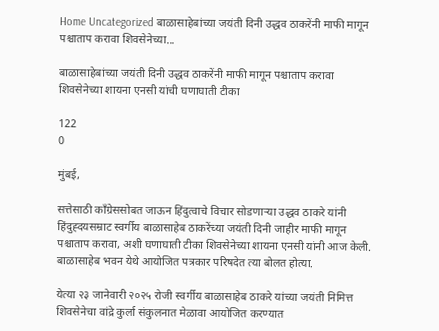Home Uncategorized बाळासाहेबांच्या जयंती दिनी उद्धव ठाकरेंनी माफी मागून पश्चाताप करावा शिवसेनेच्या...

बाळासाहेबांच्या जयंती दिनी उद्धव ठाकरेंनी माफी मागून पश्चाताप करावा शिवसेनेच्या शायना एनसी यांची घणाघाती टीका

122
0

मुंबई,

सत्तेसाठी काँग्रेससोबत जाऊन हिंदुत्वाचे विचार सोडणाऱ्या उद्धव ठाकरे यांनी हिंदुह्दयसम्राट स्वर्गीय बाळासाहेब ठाकरेंच्या जयंती दिनी जाहीर माफी मागून पश्चाताप करावा, अशी घणाघाती टीका शिवसेनेच्या शायना एनसी यांनी आज केली. बाळासाहेब भवन येथे आयोजित पत्रकार परिषदेत त्या बोलत होत्या.

येत्या २३ जानेवारी २०२५ रोजी स्वर्गीय बाळासाहेब ठाकरे यांच्या जयंती निमित्त शिवसेनेचा वांद्रे कुर्ला संकुलनात मेळावा आयोजित करण्यात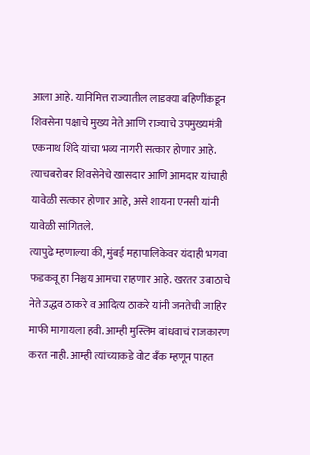आला आहे. यानिमित्त राज्यातील लाडक्या बहिणींकडून शिवसेना पक्षाचे मुख्य नेते आणि राज्याचे उपमुख्यमंत्री एकनाथ शिंदे यांचा भव्य नागरी सत्कार होणार आहे. त्याचबरोबर शिवसेनेचे खासदार आणि आमदार यांचाही यावेळी सत्कार होणार आहे, असे शायना एनसी यांनी यावेळी सांगितले.
त्यापुढे म्हणाल्या की, मुंबई महापालिकेवर यंदाही भगवा फडकवू हा निश्चय आमचा राहणार आहे. खरतर उबाठाचे नेते उद्धव ठाकरे व आदित्य ठाकरे यांनी जनतेची जाहिर माफी मागायला हवी. आम्ही मुस्लिम बांधवाचं राजकारण करत नाही. आम्ही त्यांच्याकडे वोट बँक म्हणून पाहत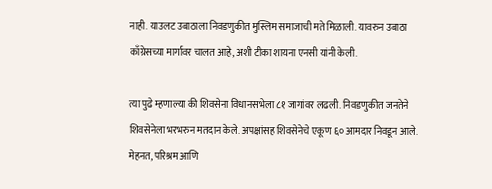नाही. याउलट उबाठाला निवडणुकीत मुस्लिम समाजाची मते मिळाली. यावरुन उबाठा काँग्रेसच्या मार्गावर चालत आहे, अशी टीका शायना एनसी यांनी केली.

त्या पुढे म्हणाल्या की शिवसेना विधानसभेला ८१ जागांवर लढली. निवडणुकीत जनतेने शिवसेनेला भरभरुन मतदान केले. अपक्षांसह शिवसेनेचे एकूण ६० आमदार निवडून आले. मेहनत, परिश्रम आणि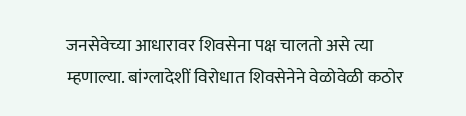जनसेवेच्या आधारावर शिवसेना पक्ष चालतो असे त्या म्हणाल्या. बांग्लादेशीं विरोधात शिवसेनेने वेळोवेळी कठोर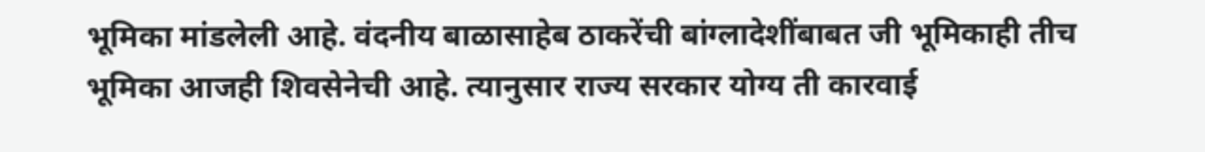भूमिका मांडलेली आहे. वंदनीय बाळासाहेब ठाकरेंची बांग्लादेशींबाबत जी भूमिकाही तीच भूमिका आजही शिवसेनेची आहे. त्यानुसार राज्य सरकार योग्य ती कारवाई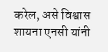करेल, असे विश्वास शायना एनसी यांनी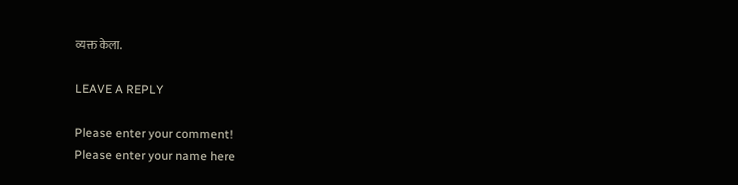व्यक्त केला.

LEAVE A REPLY

Please enter your comment!
Please enter your name here